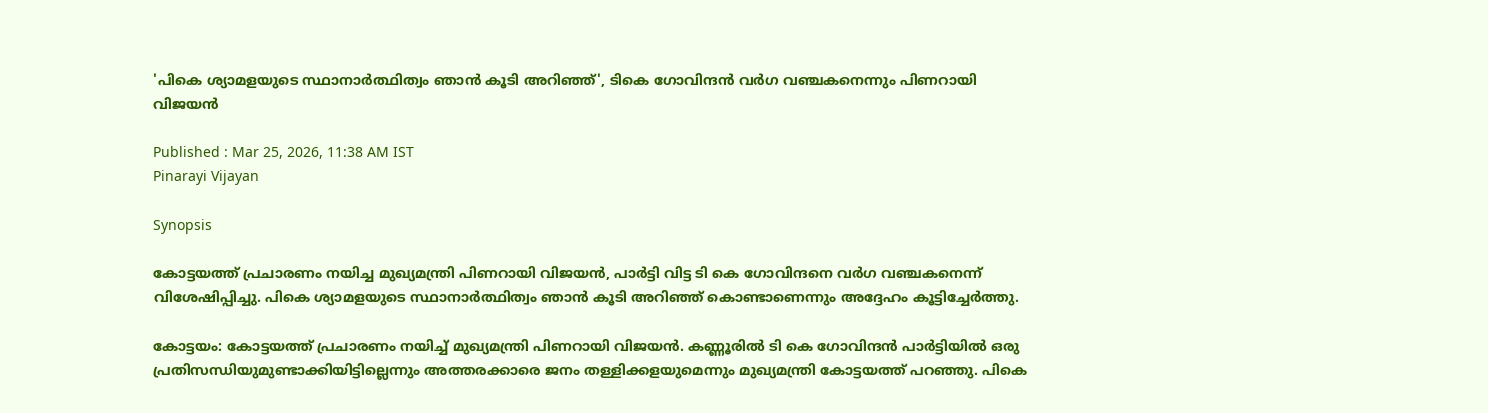'പികെ ശ്യാമളയുടെ സ്ഥാനാർത്ഥിത്വം ഞാൻ കൂടി അറിഞ്ഞ്', ടികെ ഗോവിന്ദൻ വര്‍ഗ വഞ്ചകനെന്നും പിണറായി വിജയന്‍

Published : Mar 25, 2026, 11:38 AM IST
Pinarayi Vijayan

Synopsis

കോട്ടയത്ത് പ്രചാരണം നയിച്ച മുഖ്യമന്ത്രി പിണറായി വിജയൻ, പാർട്ടി വിട്ട ടി കെ ഗോവിന്ദനെ വർഗ വഞ്ചകനെന്ന് വിശേഷിപ്പിച്ചു. പികെ ശ്യാമളയുടെ സ്ഥാനാർത്ഥിത്വം ഞാൻ കൂടി അറിഞ്ഞ് കൊണ്ടാണെന്നും അദ്ദേഹം കൂട്ടിച്ചേര്‍ത്തു.

കോട്ടയം: കോട്ടയത്ത് പ്രചാരണം നയിച്ച് മുഖ്യമന്ത്രി പിണറായി വിജയൻ. കണ്ണൂരിൽ ടി കെ ഗോവിന്ദൻ പാർട്ടിയിൽ ഒരു പ്രതിസന്ധിയുമുണ്ടാക്കിയിട്ടില്ലെന്നും അത്തരക്കാരെ ജനം തള്ളിക്കളയുമെന്നും മുഖ്യമന്ത്രി കോട്ടയത്ത് പറഞ്ഞു. പികെ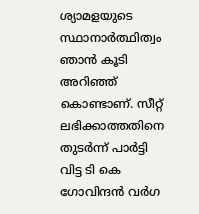ശ്യാമളയുടെ സ്ഥാനാർത്ഥിത്വം ഞാൻ കൂടി അറിഞ്ഞ് കൊണ്ടാണ്. സീറ്റ് ലഭിക്കാത്തതിനെ തുടര്‍ന്ന് പാര്‍ട്ടി വിട്ട ടി കെ ഗോവിന്ദൻ വര്‍ഗ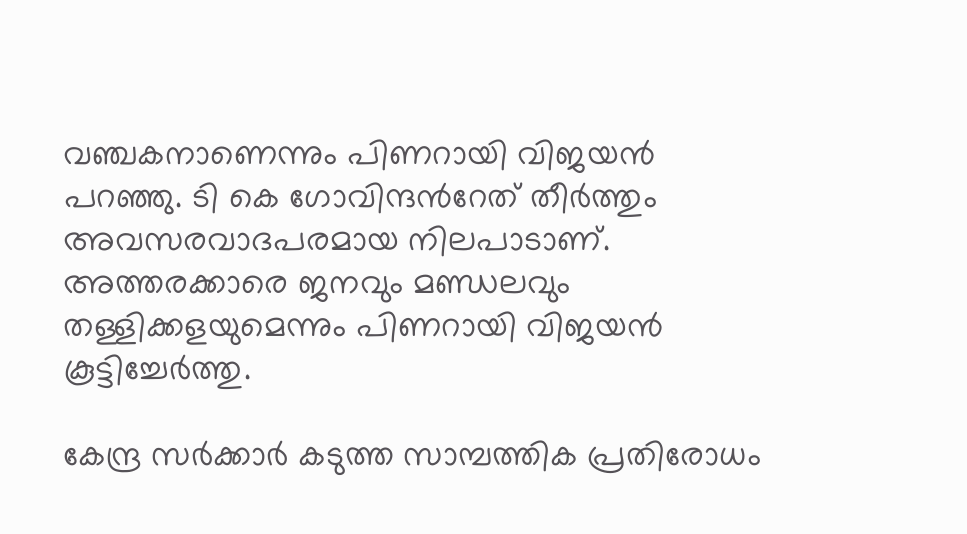വഞ്ചകനാണെന്നും പിണറായി വിജയന്‍ പറഞ്ഞു. ടി കെ ഗോവിന്ദന്‍റേത് തീര്‍ത്തും അവസരവാദപരമായ നിലപാടാണ്. അത്തരക്കാരെ ജനവും മണ്ഡലവും തള്ളിക്കളയുമെന്നും പിണറായി വിജയന്‍ കൂട്ടിച്ചേര്‍ത്തു.

കേന്ദ്ര സർക്കാർ കടുത്ത സാമ്പത്തിക പ്രതിരോധം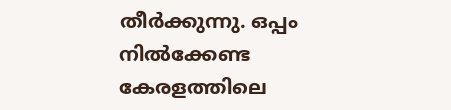തീർക്കുന്നു. ഒപ്പം നിൽക്കേണ്ട കേരളത്തിലെ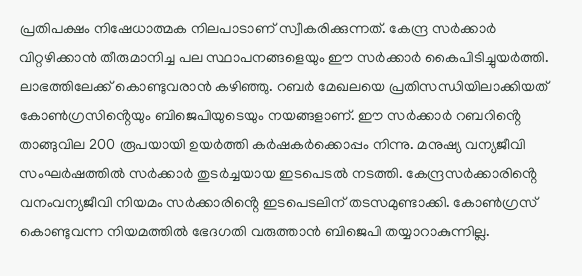പ്രതിപക്ഷം നിഷേധാത്മക നിലപാടാണ് സ്വീകരിക്കുന്നത്. കേന്ദ്ര സർക്കാർ വിറ്റഴിക്കാൻ തീരുമാനിച്ച പല സ്ഥാപനങ്ങളെയും ഈ സർക്കാർ കൈപിടിച്ചുയർത്തി. ലാഭത്തിലേക്ക് കൊണ്ടുവരാൻ കഴിഞ്ഞു. റബർ മേഖലയെ പ്രതിസന്ധിയിലാക്കിയത് കോൺഗ്രസിൻ്റെയും ബിജെപിയുടെയും നയങ്ങളാണ്. ഈ സർക്കാർ റബറിൻ്റെ താങ്ങുവില 200 രൂപയായി ഉയർത്തി കർഷകർക്കൊപ്പം നിന്നു. മനുഷ്യ വന്യജീവി സംഘർഷത്തിൽ സർക്കാർ തുടർച്ചയായ ഇടപെടൽ നടത്തി. കേന്ദ്രസർക്കാരിൻ്റെ വനംവന്യജീവി നിയമം സർക്കാരിൻ്റെ ഇടപെടലിന് തടസമുണ്ടാക്കി. കോൺഗ്രസ് കൊണ്ടുവന്ന നിയമത്തിൽ ഭേദഗതി വരുത്താൻ ബിജെപി തയ്യാറാകുന്നില്ല.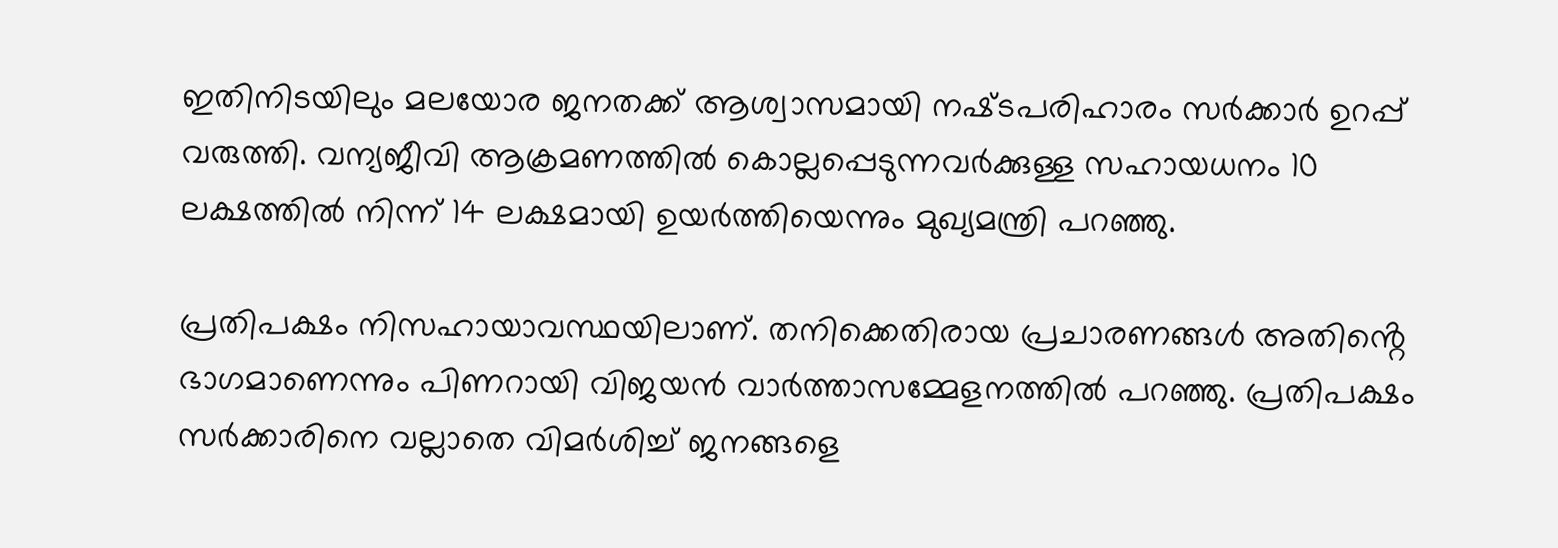ഇതിനിടയിലും മലയോര ജനതക്ക് ആശ്വാസമായി നഷ്‌ടപരിഹാരം സർക്കാർ ഉറപ്പ് വരുത്തി. വന്യജീവി ആക്രമണത്തിൽ കൊല്ലപ്പെടുന്നവർക്കുള്ള സഹായധനം 10 ലക്ഷത്തിൽ നിന്ന് 14 ലക്ഷമായി ഉയർത്തിയെന്നും മുഖ്യമന്ത്രി പറഞ്ഞു.

പ്രതിപക്ഷം നിസഹായാവസ്ഥയിലാണ്. തനിക്കെതിരായ പ്രചാരണങ്ങൾ അതിൻ്റെ ഭാഗമാണെന്നും പിണറായി വിജയന്‍ വാര്‍ത്താസമ്മേളനത്തില്‍ പറഞ്ഞു. പ്രതിപക്ഷം സർക്കാരിനെ വല്ലാതെ വിമർശിച്ച് ജനങ്ങളെ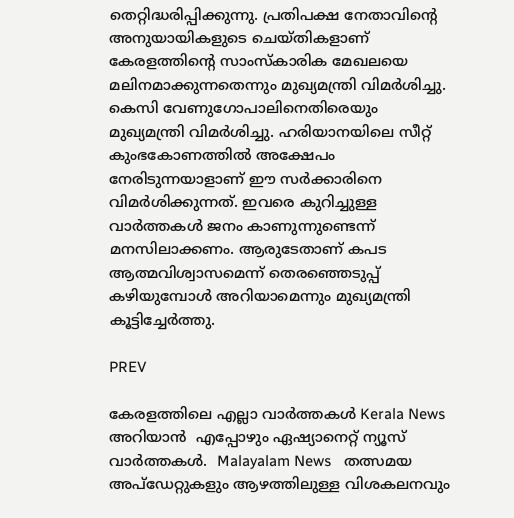തെറ്റിദ്ധരിപ്പിക്കുന്നു. പ്രതിപക്ഷ നേതാവിൻ്റെ അനുയായികളുടെ ചെയ്തികളാണ് കേരളത്തിൻ്റെ സാംസ്കാരിക മേഖലയെ മലിനമാക്കുന്നതെന്നും മുഖ്യമന്ത്രി വിമര്‍ശിച്ചു. കെസി വേണുഗോപാലിനെതിരെയും മുഖ്യമന്ത്രി വിമര്‍ശിച്ചു. ഹരിയാനയിലെ സീറ്റ് കുംഭകോണത്തിൽ അക്ഷേപം നേരിടുന്നയാളാണ് ഈ സർക്കാരിനെ വിമർശിക്കുന്നത്. ഇവരെ കുറിച്ചുള്ള വാർത്തകൾ ജനം കാണുന്നുണ്ടെന്ന് മനസിലാക്കണം. ആരുടേതാണ് കപട ആത്മവിശ്വാസമെന്ന് തെരഞ്ഞെടുപ്പ് കഴിയുമ്പോൾ അറിയാമെന്നും മുഖ്യമന്ത്രി കൂട്ടിച്ചേര്‍ത്തു.

PREV

കേരളത്തിലെ എല്ലാ വാർത്തകൾ Kerala News അറിയാൻ  എപ്പോഴും ഏഷ്യാനെറ്റ് ന്യൂസ് വാർത്തകൾ.  Malayalam News   തത്സമയ അപ്‌ഡേറ്റുകളും ആഴത്തിലുള്ള വിശകലനവും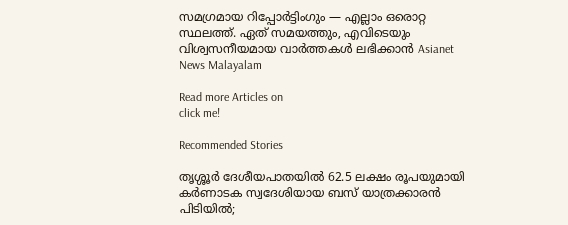സമഗ്രമായ റിപ്പോർട്ടിംഗും — എല്ലാം ഒരൊറ്റ സ്ഥലത്ത്. ഏത് സമയത്തും, എവിടെയും വിശ്വസനീയമായ വാർത്തകൾ ലഭിക്കാൻ Asianet News Malayalam

Read more Articles on
click me!

Recommended Stories

തൃശ്ശൂർ ദേശീയപാതയിൽ 62.5 ലക്ഷം രൂപയുമായി കർണാടക സ്വദേശിയായ ബസ് യാത്രക്കാരൻ പിടിയിൽ;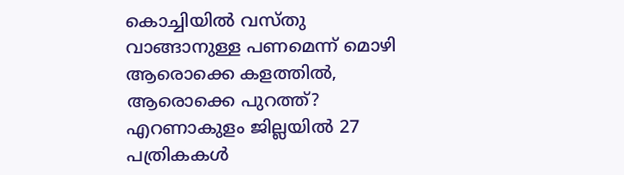കൊച്ചിയിൽ വസ്തു വാങ്ങാനുള്ള പണമെന്ന് മൊഴി
ആരൊക്കെ കളത്തിൽ, ആരൊക്കെ പുറത്ത്? എറണാകുളം ജില്ലയിൽ 27 പത്രികകൾ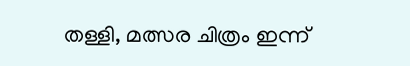തള്ളി, മത്സര ചിത്രം ഇന്ന്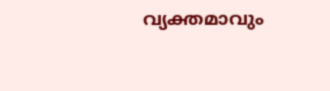വ്യക്തമാവും